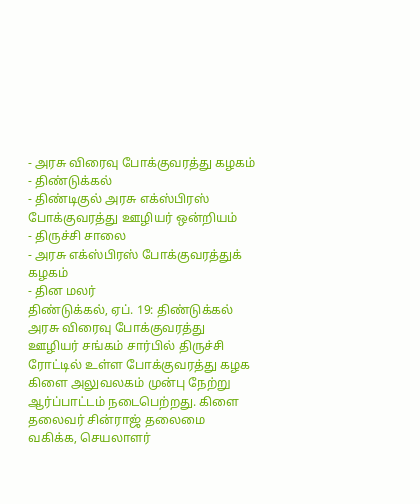- அரசு விரைவு போக்குவரத்து கழகம்
- திண்டுக்கல்
- திண்டிகுல் அரசு எக்ஸ்பிரஸ் போக்குவரத்து ஊழியர் ஒன்றியம்
- திருச்சி சாலை
- அரசு எக்ஸ்பிரஸ் போக்குவரத்துக் கழகம்
- தின மலர்
திண்டுக்கல், ஏப். 19: திண்டுக்கல் அரசு விரைவு போக்குவரத்து ஊழியர் சங்கம் சார்பில் திருச்சி ரோட்டில் உள்ள போக்குவரத்து கழக கிளை அலுவலகம் முன்பு நேற்று ஆர்ப்பாட்டம் நடைபெற்றது. கிளை தலைவர் சின்ராஜ் தலைமை வகிக்க, செயலாளர்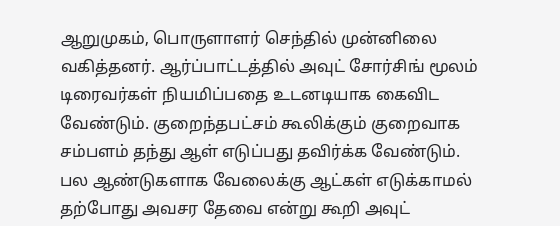ஆறுமுகம், பொருளாளர் செந்தில் முன்னிலை வகித்தனர். ஆர்ப்பாட்டத்தில் அவுட் சோர்சிங் மூலம் டிரைவர்கள் நியமிப்பதை உடனடியாக கைவிட வேண்டும். குறைந்தபட்சம் கூலிக்கும் குறைவாக சம்பளம் தந்து ஆள் எடுப்பது தவிர்க்க வேண்டும். பல ஆண்டுகளாக வேலைக்கு ஆட்கள் எடுக்காமல் தற்போது அவசர தேவை என்று கூறி அவுட்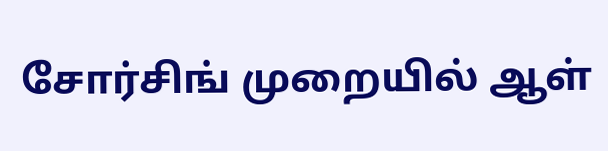சோர்சிங் முறையில் ஆள்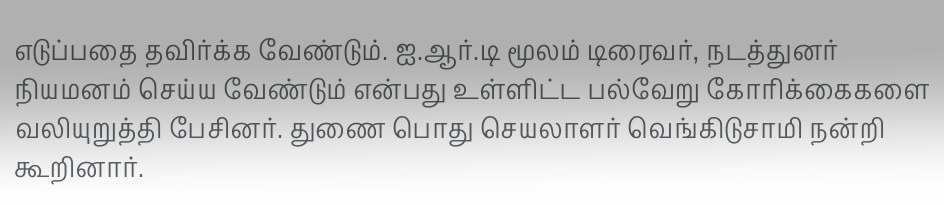எடுப்பதை தவிர்க்க வேண்டும். ஐ.ஆர்.டி மூலம் டிரைவர், நடத்துனர் நியமனம் செய்ய வேண்டும் என்பது உள்ளிட்ட பல்வேறு கோரிக்கைகளை வலியுறுத்தி பேசினர். துணை பொது செயலாளர் வெங்கிடுசாமி நன்றி கூறினார்.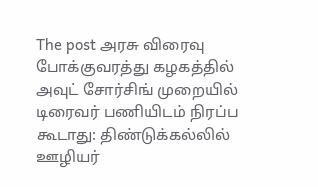The post அரசு விரைவு போக்குவரத்து கழகத்தில் அவுட் சோர்சிங் முறையில் டிரைவர் பணியிடம் நிரப்ப கூடாது: திண்டுக்கல்லில் ஊழியர்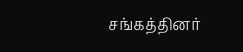சங்கத்தினர்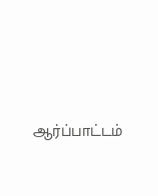ஆர்ப்பாட்டம்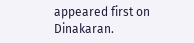appeared first on Dinakaran.